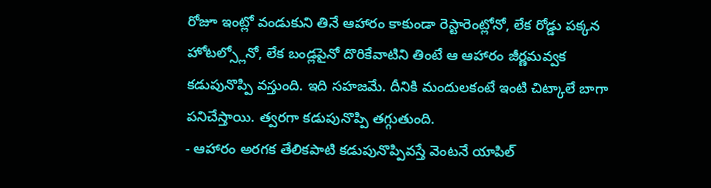రోజూ ఇంట్లో వండుకుని తినే ఆహారం కాకుండా రెస్టారెంట్లోనో, లేక రోడ్డు పక్కన హోటల్స్లోనో, లేక బండ్లపైనో దొరికేవాటిని తింటే ఆ ఆహారం జీర్ణమవ్వక కడుపునొప్పి వస్తుంది. ఇది సహజమే. దీనికి మందులకంటే ఇంటి చిట్కాలే బాగా పనిచేస్తాయి. త్వరగా కడుపునొప్పి తగ్గుతుంది.
- ఆహారం అరగక తేలికపాటి కడుపునొప్పివస్తే వెంటనే యాపిల్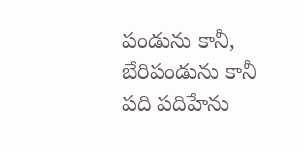పండును కానీ, బేరిపండును కానీ పది పదిహేను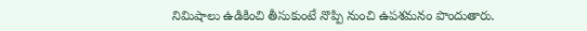నిమిషాలు ఉడికించి తీసుకుంటే నొప్పి నుంచి ఉపశమనం పొందుతారు.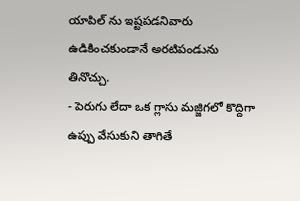యాపిల్ ను ఇష్టపడనివారు ఉడికించకుండానే అరటిపండును తినొచ్చు.
- పెరుగు లేదా ఒక గ్లాసు మజ్జిగలో కొద్దిగా ఉప్పు వేసుకుని తాగితే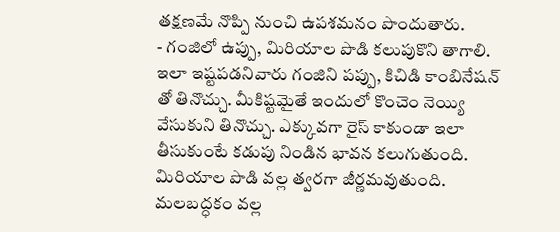తక్షణమే నొప్పి నుంచి ఉపశమనం పొందుతారు.
- గంజిలో ఉప్పు, మిరియాల పొడి కలుపుకొని తాగాలి. ఇలా ఇష్టపడనివారు గంజిని పప్పు, కిచిడి కాంబినేషన్ తో తినొచ్చు. మీకిష్టమైతే ఇందులో కొంచెం నెయ్యి వేసుకుని తినొచ్చు. ఎక్కువగా రైస్ కాకుండా ఇలా తీసుకుంటే కడుపు నిండిన భావన కలుగుతుంది. మిరియాల పొడి వల్ల త్వరగా జీర్ణమవుతుంది. మలబద్ధకం వల్ల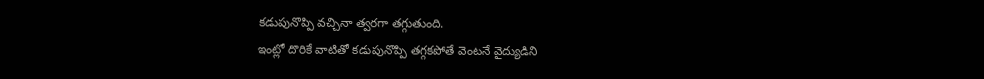కడుపునొప్పి వచ్చినా త్వరగా తగ్గుతుంది.
ఇంట్లో దొరికే వాటితో కడుపునొప్పి తగ్గకపోతే వెంటనే వైద్యుడిని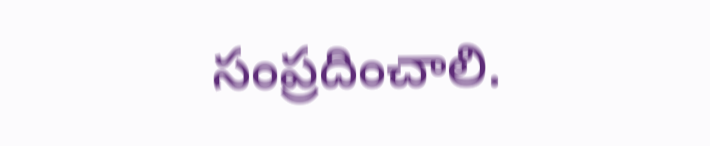సంప్రదించాలి.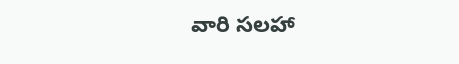వారి సలహా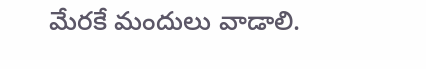మేరకే మందులు వాడాలి.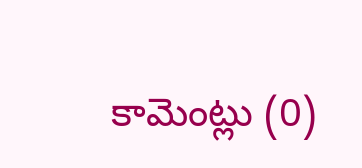కామెంట్లు (0)